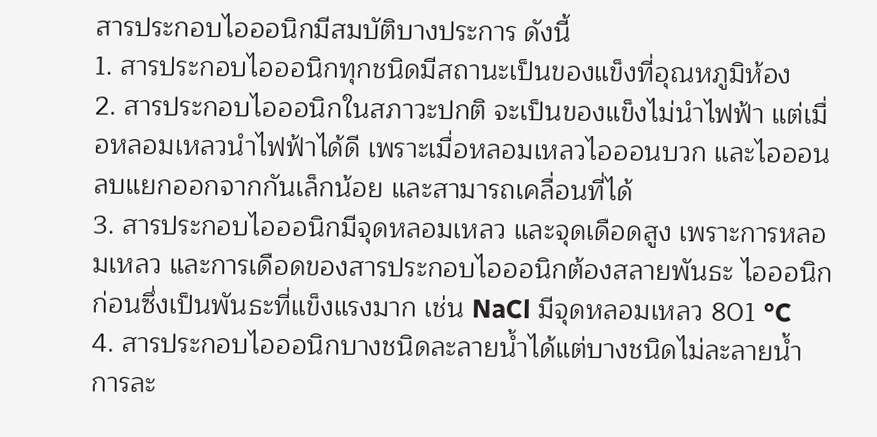สารประกอบไอออนิกมีสมบัติบางประการ ดังนี้
1. สารประกอบไอออนิกทุกชนิดมีสถานะเป็นของแข็งที่อุณหภูมิห้อง
2. สารประกอบไอออนิกในสภาวะปกติ จะเป็นของแข็งไม่นำไฟฟ้า แต่เมื่อหลอมเหลวนำไฟฟ้าได้ดี เพราะเมื่อหลอมเหลวไอออนบวก และไอออนลบแยกออกจากกันเล็กน้อย และสามารถเคลื่อนที่ได้
3. สารประกอบไอออนิกมีจุดหลอมเหลว และจุดเดือดสูง เพราะการหลอมเหลว และการเดือดของสารประกอบไอออนิกต้องสลายพันธะ ไอออนิกก่อนซึ่งเป็นพันธะที่แข็งแรงมาก เช่น NaCl มีจุดหลอมเหลว 801 °C
4. สารประกอบไอออนิกบางชนิดละลายน้ำได้แต่บางชนิดไม่ละลายน้ำ
การละ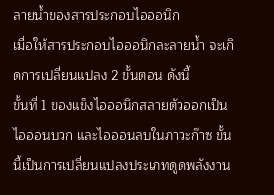ลายน้ำของสารประกอบไอออนิก
เมื่อให้สารประกอบไอออนิกละลายน้ำ จะเกิดการเปลี่ยนแปลง 2 ขั้นตอน ดังนี้
ขั้นที่ 1 ของแข็งไอออนิกสลายตัวออกเป็นไอออนบวก และไอออนลบในภาวะก๊าซ ขั้นนี้เป็นการเปลี่ยนแปลงประเภทดูดพลังงาน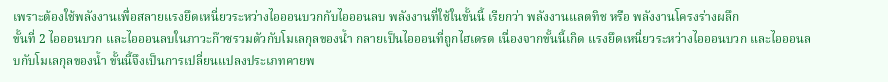เพราะต้องใช้พลังงานเพื่อสลายแรงยึดเหนี่ยวระหว่างไอออนบวกกับไอออนลบ พลังงานที่ใช้ในขั้นนี้ เรียกว่า พลังงานแลตทิช หรือ พลังงานโครงร่างผลึก
ขั้นที่ 2 ไอออนบวก และไอออนลบในภาวะก๊าซรวมตัวกับโมเลกุลของน้ำ กลายเป็นไอออนที่ถูกไฮเดรต เนื่องจากขั้นนี้เกิด แรงยึดเหนี่ยวระหว่างไอออนบวก และไอออนลบกับโมเลกุลของน้ำ ขั้นนี้จึงเป็นการเปลี่ยนแปลงประเภทคายพ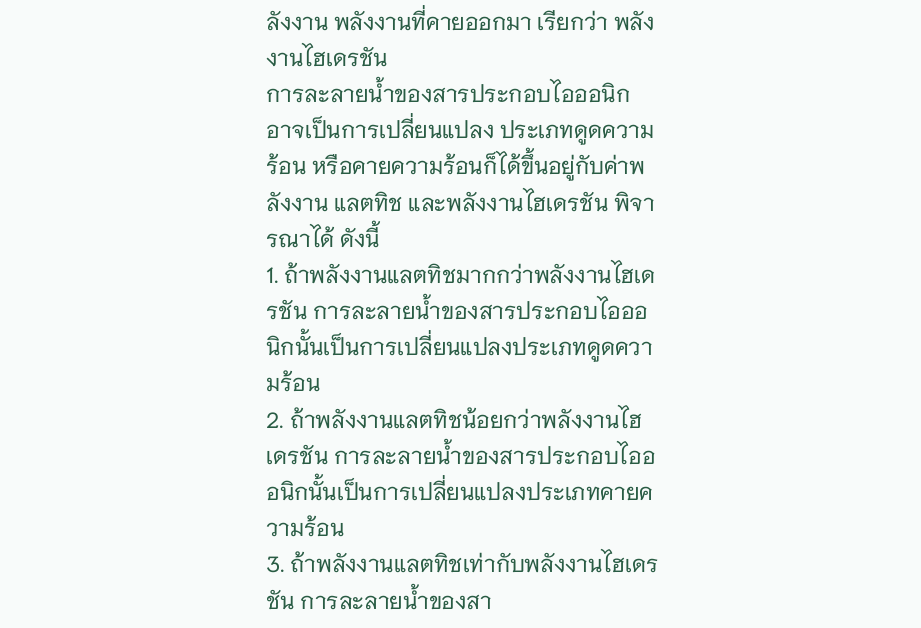ลังงาน พลังงานที่คายออกมา เรียกว่า พลังงานไฮเดรชัน
การละลายน้ำของสารประกอบไอออนิก อาจเป็นการเปลี่ยนแปลง ประเภทดูดความร้อน หรือคายความร้อนก็ได้ขึ้นอยู่กับค่าพลังงาน แลตทิช และพลังงานไฮเดรชัน พิจารณาได้ ดังนี้
1. ถ้าพลังงานแลตทิชมากกว่าพลังงานไฮเดรชัน การละลายน้ำของสารประกอบไอออนิกนั้นเป็นการเปลี่ยนแปลงประเภทดูดความร้อน
2. ถ้าพลังงานแลตทิชน้อยกว่าพลังงานไฮเดรชัน การละลายน้ำของสารประกอบไอออนิกนั้นเป็นการเปลี่ยนแปลงประเภทคายความร้อน
3. ถ้าพลังงานแลตทิชเท่ากับพลังงานไฮเดรชัน การละลายน้ำของสา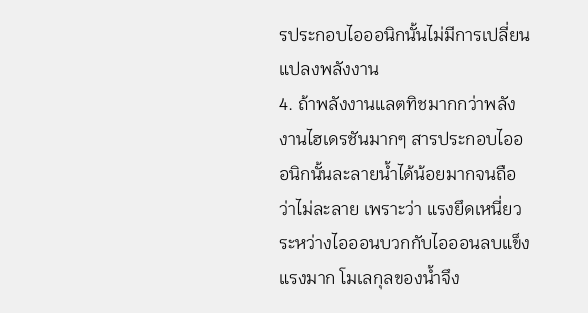รประกอบไอออนิกนั้นไม่มีการเปลี่ยนแปลงพลังงาน
4. ถ้าพลังงานแลตทิชมากกว่าพลังงานไฮเดรชันมากๆ สารประกอบไอออนิกนั้นละลายน้ำได้น้อยมากจนถือว่าไม่ละลาย เพราะว่า แรงยึดเหนี่ยวระหว่างไอออนบวกกับไอออนลบแข็งแรงมาก โมเลกุลของน้ำจึง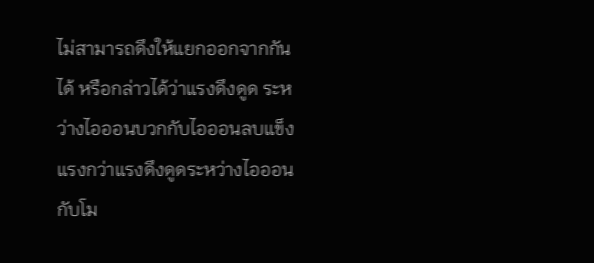ไม่สามารถดึงให้แยกออกจากกันได้ หรือกล่าวได้ว่าแรงดึงดูด ระหว่างไอออนบวกกับไอออนลบแข็งแรงกว่าแรงดึงดูดระหว่างไอออนกับโม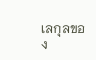เลกุลของ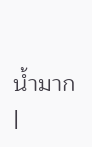น้ำมาก
|